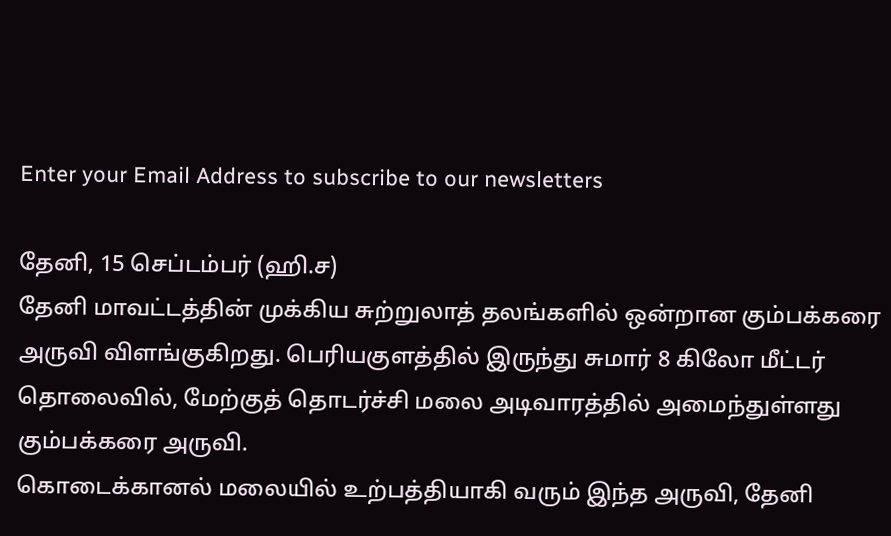Enter your Email Address to subscribe to our newsletters

தேனி, 15 செப்டம்பர் (ஹி.ச)
தேனி மாவட்டத்தின் முக்கிய சுற்றுலாத் தலங்களில் ஒன்றான கும்பக்கரை அருவி விளங்குகிறது. பெரியகுளத்தில் இருந்து சுமார் 8 கிலோ மீட்டர் தொலைவில், மேற்குத் தொடர்ச்சி மலை அடிவாரத்தில் அமைந்துள்ளது கும்பக்கரை அருவி.
கொடைக்கானல் மலையில் உற்பத்தியாகி வரும் இந்த அருவி, தேனி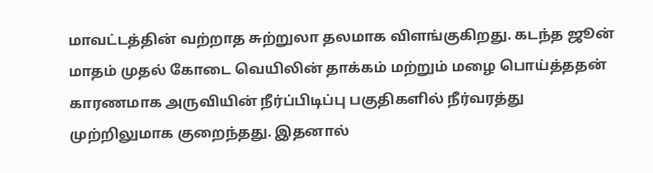மாவட்டத்தின் வற்றாத சுற்றுலா தலமாக விளங்குகிறது. கடந்த ஜூன் மாதம் முதல் கோடை வெயிலின் தாக்கம் மற்றும் மழை பொய்த்ததன் காரணமாக அருவியின் நீர்ப்பிடிப்பு பகுதிகளில் நீர்வரத்து முற்றிலுமாக குறைந்தது. இதனால்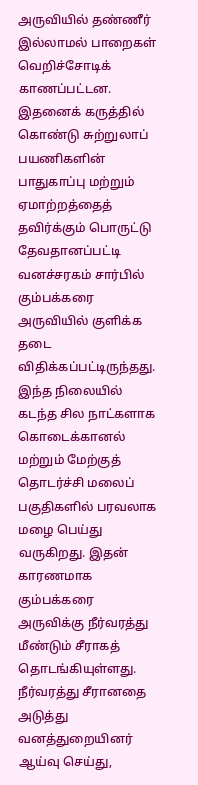அருவியில் தண்ணீர் இல்லாமல் பாறைகள் வெறிச்சோடிக் காணப்பட்டன.
இதனைக் கருத்தில் கொண்டு சுற்றுலாப் பயணிகளின் பாதுகாப்பு மற்றும் ஏமாற்றத்தைத் தவிர்க்கும் பொருட்டு தேவதானப்பட்டி வனச்சரகம் சார்பில் கும்பக்கரை அருவியில் குளிக்க தடை விதிக்கப்பட்டிருந்தது.
இந்த நிலையில் கடந்த சில நாட்களாக கொடைக்கானல் மற்றும் மேற்குத் தொடர்ச்சி மலைப் பகுதிகளில் பரவலாக மழை பெய்து வருகிறது. இதன் காரணமாக கும்பக்கரை அருவிக்கு நீர்வரத்து மீண்டும் சீராகத் தொடங்கியுள்ளது. நீர்வரத்து சீரானதை அடுத்து வனத்துறையினர் ஆய்வு செய்து,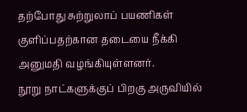தற்போது சுற்றுலாப் பயணிகள் குளிப்பதற்கான தடையை நீக்கி அனுமதி வழங்கியுள்ளனர்.
நூறு நாட்களுக்குப் பிறகு அருவியில்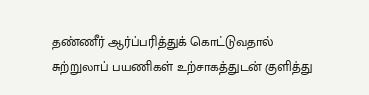தண்ணீர் ஆர்ப்பரித்துக் கொட்டுவதால் சுற்றுலாப் பயணிகள் உற்சாகத்துடன் குளித்து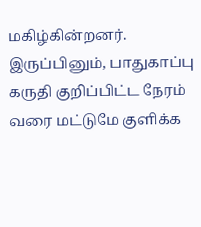மகிழ்கின்றனர்.
இருப்பினும், பாதுகாப்பு கருதி குறிப்பிட்ட நேரம் வரை மட்டுமே குளிக்க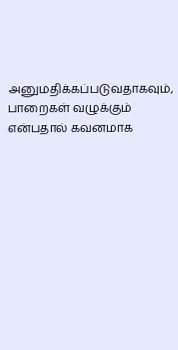அனுமதிக்கப்படுவதாகவும், பாறைகள் வழுக்கும் என்பதால் கவனமாக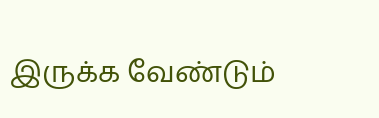இருக்க வேண்டும்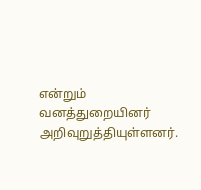என்றும் வனத்துறையினர் அறிவுறுத்தியுள்ளனர்.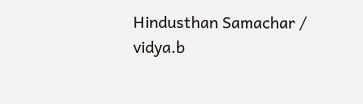Hindusthan Samachar / vidya.b